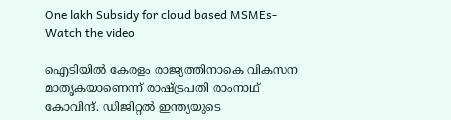One lakh Subsidy for cloud based MSMEs- Watch the video

ഐടിയില്‍ കേരളം രാജ്യത്തിനാകെ വികസന മാതൃകയാണെന്ന് രാഷ്ട്രപതി രാംനാഥ് കോവിന്ദ്. ഡിജിറ്റല്‍ ഇന്ത്യയുടെ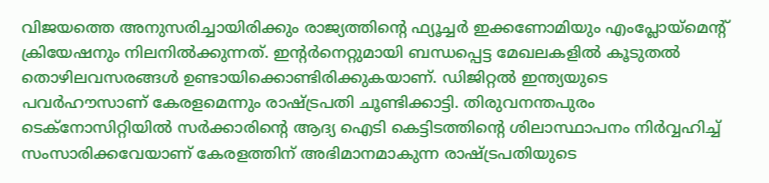വിജയത്തെ അനുസരിച്ചായിരിക്കും രാജ്യത്തിന്റെ ഫ്യൂച്ചര്‍ ഇക്കണോമിയും എംപ്ലോയ്മെന്റ് ക്രിയേഷനും നിലനില്‍ക്കുന്നത്. ഇന്റര്‍നെറ്റുമായി ബന്ധപ്പെട്ട മേഖലകളില്‍ കൂടുതല്‍ തൊഴിലവസരങ്ങള്‍ ഉണ്ടായിക്കൊണ്ടിരിക്കുകയാണ്. ഡിജിറ്റല്‍ ഇന്ത്യയുടെ പവര്‍ഹൗസാണ് കേരളമെന്നും രാഷ്ട്രപതി ചൂണ്ടിക്കാട്ടി. തിരുവനന്തപുരം ടെക്‌നോസിറ്റിയില്‍ സര്‍ക്കാരിന്റെ ആദ്യ ഐടി കെട്ടിടത്തിന്റെ ശിലാസ്ഥാപനം നിര്‍വ്വഹിച്ച് സംസാരിക്കവേയാണ് കേരളത്തിന് അഭിമാനമാകുന്ന രാഷ്ട്രപതിയുടെ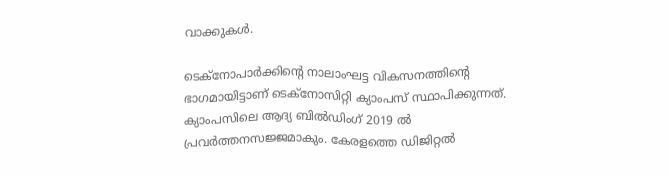വാക്കുകള്‍.

ടെക്‌നോപാര്‍ക്കിന്റെ നാലാംഘട്ട വികസനത്തിന്റെ ഭാഗമായിട്ടാണ് ടെക്‌നോസിറ്റി ക്യാംപസ് സ്ഥാപിക്കുന്നത്. ക്യാംപസിലെ ആദ്യ ബില്‍ഡിംഗ് 2019 ല്‍ പ്രവര്‍ത്തനസജ്ജമാകും. കേരളത്തെ ഡിജിറ്റല്‍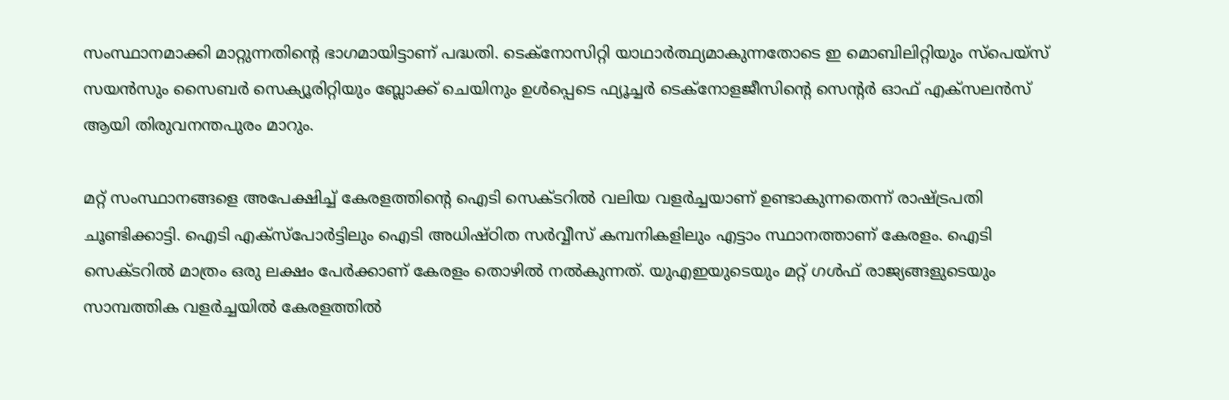സംസ്ഥാനമാക്കി മാറ്റുന്നതിന്റെ ഭാഗമായിട്ടാണ് പദ്ധതി. ടെക്‌നോസിറ്റി യാഥാര്‍ത്ഥ്യമാകുന്നതോടെ ഇ മൊബിലിറ്റിയും സ്‌പെയ്‌സ് സയന്‍സും സൈബര്‍ സെക്യൂരിറ്റിയും ബ്ലോക്ക് ചെയിനും ഉള്‍പ്പെടെ ഫ്യൂച്ചര്‍ ടെക്‌നോളജീസിന്റെ സെന്റര്‍ ഓഫ് എക്‌സലന്‍സ് ആയി തിരുവനന്തപുരം മാറും.

മറ്റ് സംസ്ഥാനങ്ങളെ അപേക്ഷിച്ച് കേരളത്തിന്റെ ഐടി സെക്ടറില്‍ വലിയ വളര്‍ച്ചയാണ് ഉണ്ടാകുന്നതെന്ന് രാഷ്ട്രപതി ചൂണ്ടിക്കാട്ടി. ഐടി എക്‌സ്‌പോര്‍ട്ടിലും ഐടി അധിഷ്ഠിത സര്‍വ്വീസ് കമ്പനികളിലും എട്ടാം സ്ഥാനത്താണ് കേരളം. ഐടി സെക്ടറില്‍ മാത്രം ഒരു ലക്ഷം പേര്‍ക്കാണ് കേരളം തൊഴില്‍ നല്‍കുന്നത്. യുഎഇയുടെയും മറ്റ് ഗള്‍ഫ് രാജ്യങ്ങളുടെയും സാമ്പത്തിക വളര്‍ച്ചയില്‍ കേരളത്തില്‍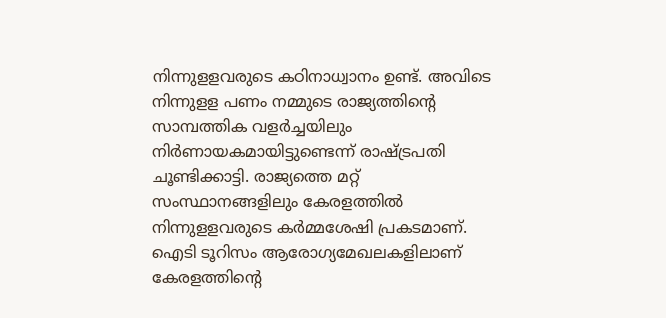നിന്നുളളവരുടെ കഠിനാധ്വാനം ഉണ്ട്. അവിടെ നിന്നുളള പണം നമ്മുടെ രാജ്യത്തിന്റെ സാമ്പത്തിക വളര്‍ച്ചയിലും നിര്‍ണായകമായിട്ടുണ്ടെന്ന് രാഷ്ട്രപതി ചൂണ്ടിക്കാട്ടി. രാജ്യത്തെ മറ്റ് സംസ്ഥാനങ്ങളിലും കേരളത്തില്‍ നിന്നുളളവരുടെ കര്‍മ്മശേഷി പ്രകടമാണ്. ഐടി ടൂറിസം ആരോഗ്യമേഖലകളിലാണ് കേരളത്തിന്റെ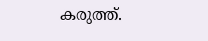കരുത്ത്.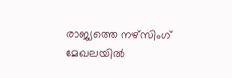രാജ്യത്തെ നഴ്‌സിംഗ് മേഖലയില്‍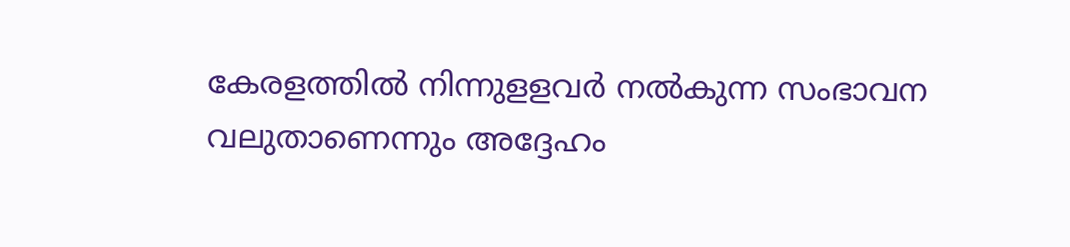കേരളത്തില്‍ നിന്നുളളവര്‍ നല്‍കുന്ന സംഭാവന വലുതാണെന്നും അദ്ദേഹം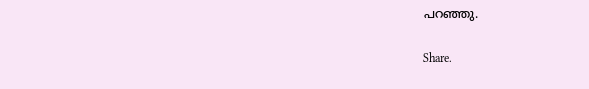പറഞ്ഞു.

Share.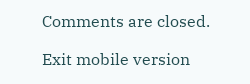Comments are closed.

Exit mobile version